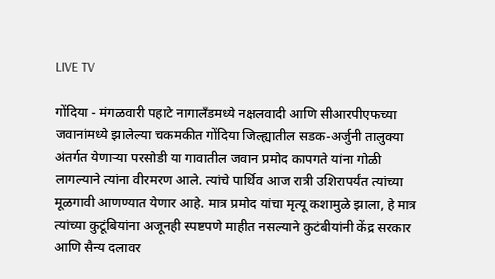LIVE TV

गोंदिया - मंगळवारी पहाटे नागालँडमध्ये नक्षलवादी आणि सीआरपीएफच्या जवानांमध्ये झालेल्या चकमकीत गोंदिया जिल्ह्यातील सडक-अर्जुनी तालुक्या अंतर्गत येणाऱ्या परसोडी या गावातील जवान प्रमोद कापगते यांना गोळी लागल्याने त्यांना वीरमरण आले. त्यांचे पार्थिव आज रात्री उशिरापर्यंत त्यांच्या मूळगावी आणण्यात येणार आहे. मात्र प्रमोद यांचा मृत्यू कशामुळे झाला, हे मात्र त्यांच्या कुटूंबियांना अजूनही स्पष्टपणे माहीत नसल्याने कुटंबीयांनी केंद्र सरकार आणि सैन्य दलावर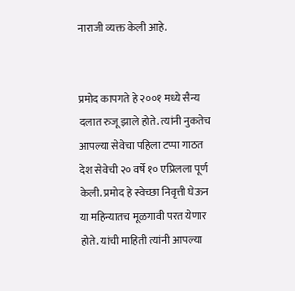नाराजी व्यक्त केली आहे.


प्रमोद कापगते हे २००१ मध्ये सैन्य दलात रुजू झाले होते. त्यांनी नुकतेच आपल्या सेवेचा पहिला टप्पा गाठत देश सेवेची २० वर्षे १० एप्रिलला पूर्ण केली. प्रमोद हे स्वेच्छा निवृत्ती घेऊन या महिन्यातच मूळगावी परत येणार होते. यांची माहिती त्यांनी आपल्या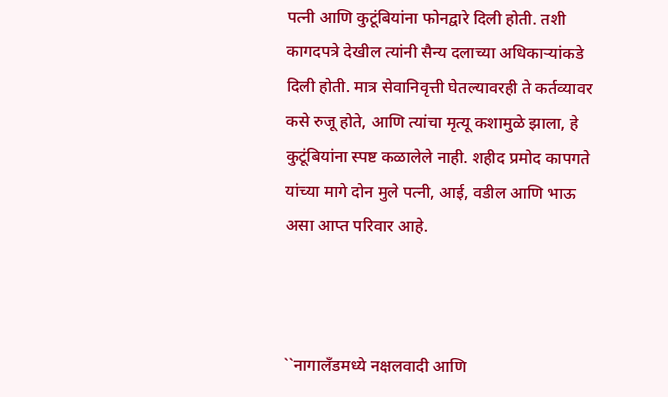पत्नी आणि कुटूंबियांना फोनद्वारे दिली होती. तशी कागदपत्रे देखील त्यांनी सैन्य दलाच्या अधिकाऱ्यांकडे दिली होती. मात्र सेवानिवृत्ती घेतल्यावरही ते कर्तव्यावर कसे रुजू होते, आणि त्यांचा मृत्यू कशामुळे झाला, हे कुटूंबियांना स्पष्ट कळालेले नाही. शहीद प्रमोद कापगते यांच्या मागे दोन मुले पत्नी, आई, वडील आणि भाऊ असा आप्त परिवार आहे.



``नागालँडमध्ये नक्षलवादी आणि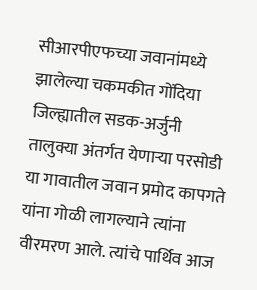सीआरपीएफच्या जवानांमध्ये झालेल्या चकमकीत गोंदिया जिल्ह्यातील सडक-अर्जुनी तालुक्या अंतर्गत येणाऱ्या परसोडी या गावातील जवान प्रमोद कापगते यांना गोळी लागल्याने त्यांना वीरमरण आले. त्यांचे पार्थिव आज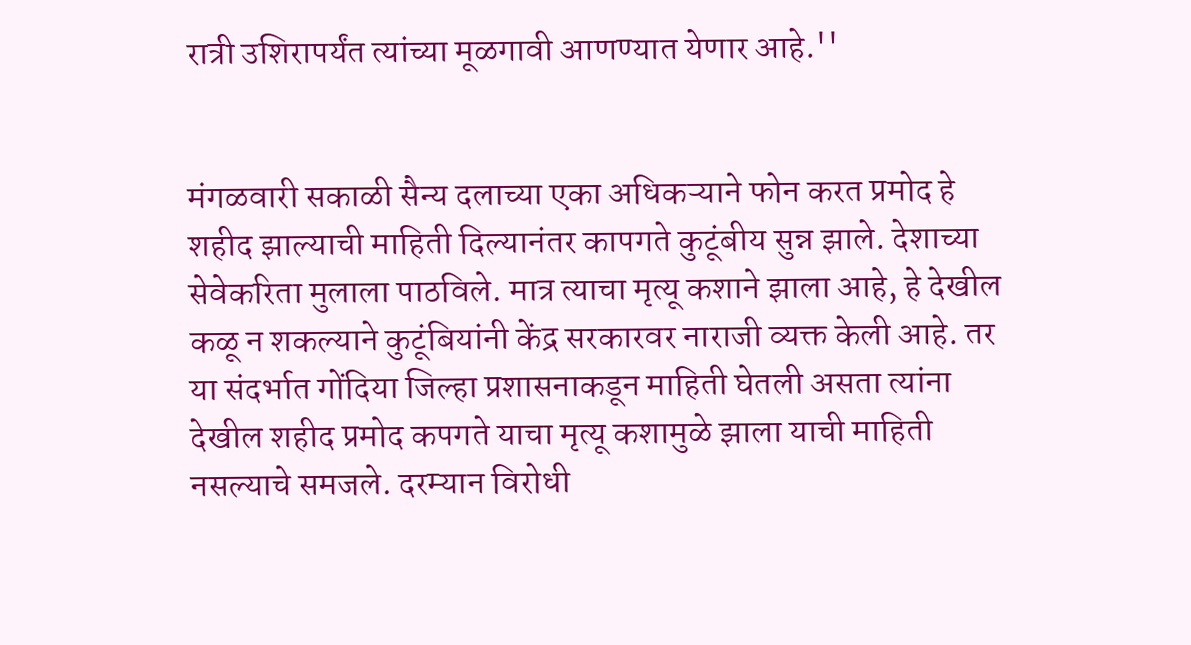रात्री उशिरापर्यंत त्यांच्या मूळगावी आणण्यात येणार आहे.''


मंगळवारी सकाळी सैन्य दलाच्या एका अधिकऱ्याने फोन करत प्रमोद हे शहीद झाल्याची माहिती दिल्यानंतर कापगते कुटूंबीय सुन्न झाले. देशाच्या सेवेकरिता मुलाला पाठविले. मात्र त्याचा मृत्यू कशाने झाला आहे, हे देखील कळू न शकल्याने कुटूंबियांनी केंद्र सरकारवर नाराजी व्यक्त केली आहे. तर या संदर्भात गोंदिया जिल्हा प्रशासनाकडून माहिती घेतली असता त्यांना देखील शहीद प्रमोद कपगते याचा मृत्यू कशामुळे झाला याची माहिती नसल्याचे समजले. दरम्यान विरोधी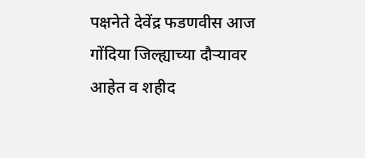पक्षनेते देवेंद्र फडणवीस आज गोंदिया जिल्ह्याच्या दौऱ्यावर आहेत व शहीद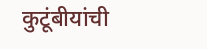कुटूंबीयांची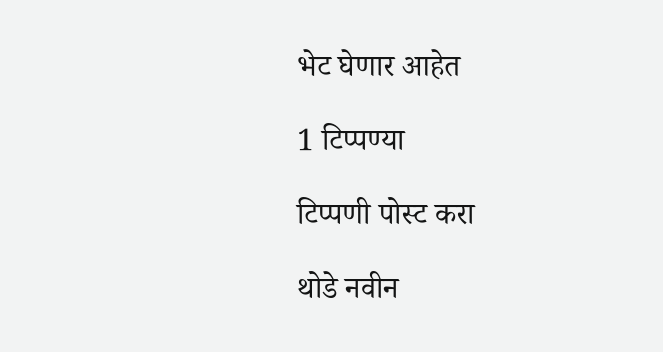भेट घेणार आहेत

1 टिप्पण्या

टिप्पणी पोस्ट करा

थोडे नवीन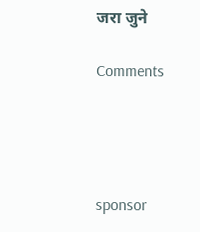जरा जुने

Comments




sponsor